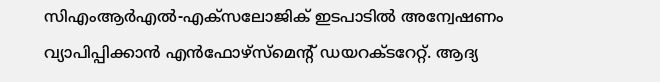സിഎംആര്‍എല്‍-എക്‌സലോജിക് ഇടപാടില്‍ അന്വേഷണം വ്യാപിപ്പിക്കാന്‍ എന്‍ഫോഴ്‌സ്‌മെന്റ് ഡയറക്ടറേറ്റ്. ആദ്യ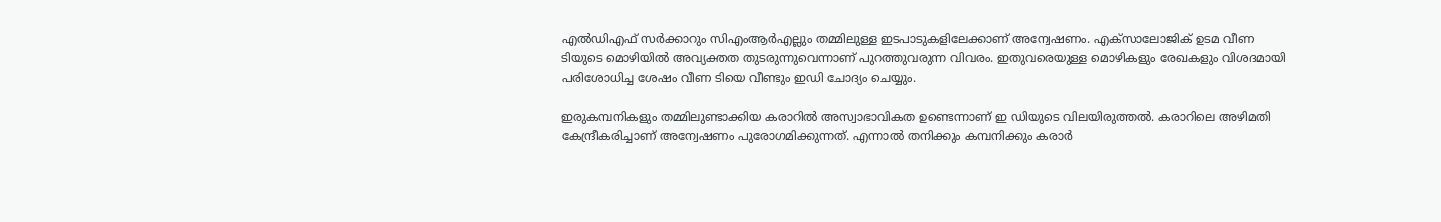എല്‍ഡിഎഫ് സര്‍ക്കാറും സിഎംആര്‍എല്ലും തമ്മിലുള്ള ഇടപാടുകളിലേക്കാണ് അന്വേഷണം. എക്‌സാലോജിക് ഉടമ വീണ ടിയുടെ മൊഴിയില്‍ അവ്യക്തത തുടരുന്നുവെന്നാണ് പുറത്തുവരുന്ന വിവരം. ഇതുവരെയുള്ള മൊഴികളും രേഖകളും വിശദമായി പരിശോധിച്ച ശേഷം വീണ ടിയെ വീണ്ടും ഇഡി ചോദ്യം ചെയ്യും.

ഇരുകമ്പനികളും തമ്മിലുണ്ടാക്കിയ കരാറില്‍ അസ്വാഭാവികത ഉണ്ടെന്നാണ് ഇ ഡിയുടെ വിലയിരുത്തല്‍. കരാറിലെ അഴിമതി കേന്ദ്രീകരിച്ചാണ് അന്വേഷണം പുരോഗമിക്കുന്നത്. എന്നാല്‍ തനിക്കും കമ്പനിക്കും കരാര്‍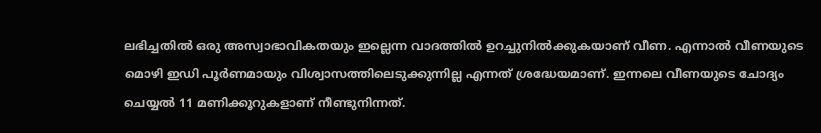ലഭിച്ചതില്‍ ഒരു അസ്വാഭാവികതയും ഇല്ലെന്ന വാദത്തില്‍ ഉറച്ചുനില്‍ക്കുകയാണ് വീണ. എന്നാല്‍ വീണയുടെ മൊഴി ഇഡി പൂര്‍ണമായും വിശ്വാസത്തിലെടുക്കുന്നില്ല എന്നത് ശ്രദ്ധേയമാണ്. ഇന്നലെ വീണയുടെ ചോദ്യം ചെയ്യല്‍ 11 മണിക്കൂറുകളാണ് നീണ്ടുനിന്നത്.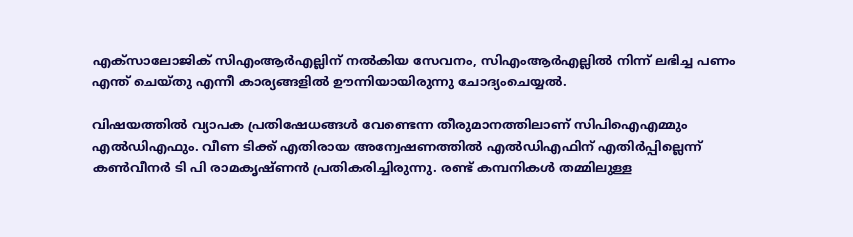എക്സാലോജിക് സിഎംആര്‍എല്ലിന് നല്‍കിയ സേവനം, സിഎംആര്‍എല്ലില്‍ നിന്ന് ലഭിച്ച പണം എന്ത് ചെയ്തു എന്നീ കാര്യങ്ങളില്‍ ഊന്നിയായിരുന്നു ചോദ്യംചെയ്യല്‍.

വിഷയത്തില്‍ വ്യാപക പ്രതിഷേധങ്ങള്‍ വേണ്ടെന്ന തീരുമാനത്തിലാണ് സിപിഐഎമ്മും എല്‍ഡിഎഫും. വീണ ടിക്ക് എതിരായ അന്വേഷണത്തില്‍ എല്‍ഡിഎഫിന് എതിര്‍പ്പില്ലെന്ന് കണ്‍വീനര്‍ ടി പി രാമകൃഷ്ണന്‍ പ്രതികരിച്ചിരുന്നു. രണ്ട് കമ്പനികള്‍ തമ്മിലുള്ള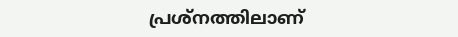പ്രശ്നത്തിലാണ്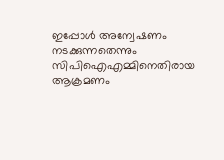ഇപ്പോള്‍ അന്വേഷണം നടക്കുന്നതെന്നും സിപിഐഎമ്മിനെതിരായ ആക്രമണം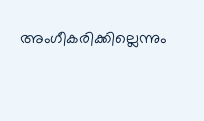അംഗീകരിക്കില്ലെന്നും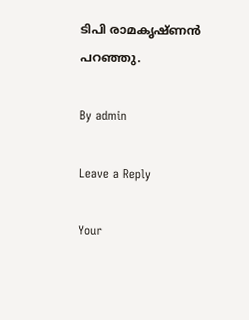ടിപി രാമകൃഷ്ണന്‍ പറഞ്ഞു.

By admin

Leave a Reply

Your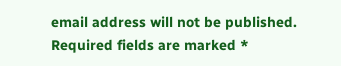email address will not be published. Required fields are marked *